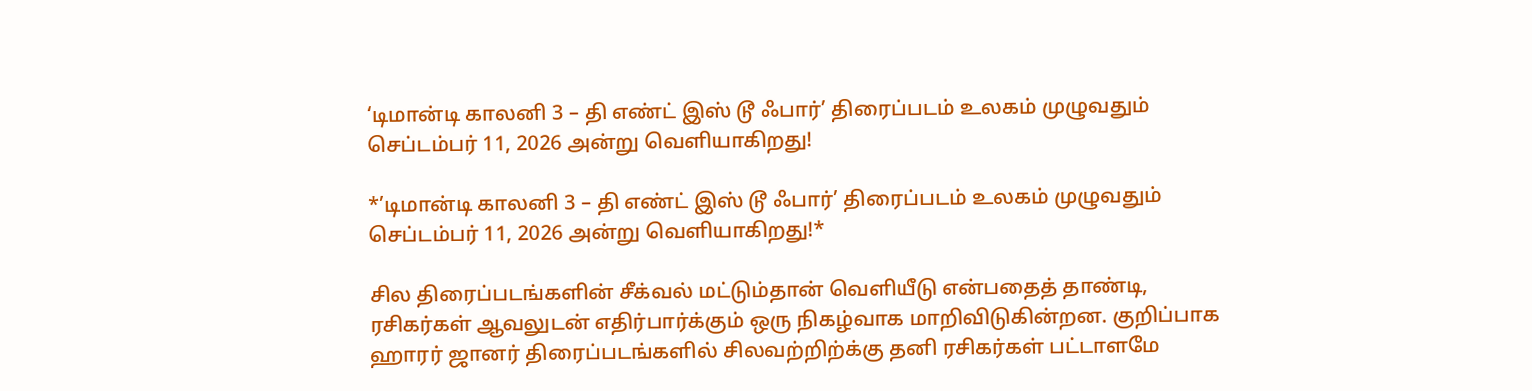‘டிமான்டி காலனி 3 – தி எண்ட் இஸ் டூ ஃபார்’ திரைப்படம் உலகம் முழுவதும் செப்டம்பர் 11, 2026 அன்று வெளியாகிறது!

*’டிமான்டி காலனி 3 – தி எண்ட் இஸ் டூ ஃபார்’ திரைப்படம் உலகம் முழுவதும் செப்டம்பர் 11, 2026 அன்று வெளியாகிறது!*

சில திரைப்படங்களின் சீக்வல் மட்டும்தான் வெளியீடு என்பதைத் தாண்டி, ரசிகர்கள் ஆவலுடன் எதிர்பார்க்கும் ஒரு நிகழ்வாக மாறிவிடுகின்றன. குறிப்பாக ஹாரர் ஜானர் திரைப்படங்களில் சிலவற்றிற்க்கு தனி ரசிகர்கள் பட்டாளமே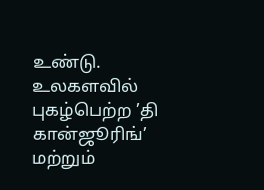உண்டு. உலகளவில் புகழ்பெற்ற ’தி கான்ஜூரிங்’ மற்றும்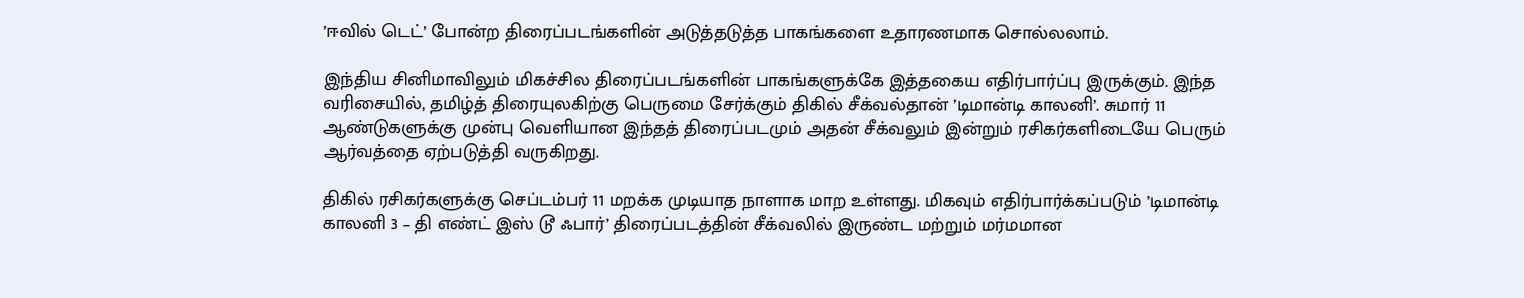’ஈவில் டெட்’ போன்ற திரைப்படங்களின் அடுத்தடுத்த பாகங்களை உதாரணமாக சொல்லலாம்.

இந்திய சினிமாவிலும் மிகச்சில திரைப்படங்களின் பாகங்களுக்கே இத்தகைய எதிர்பார்ப்பு இருக்கும். இந்த வரிசையில், தமிழ்த் திரையுலகிற்கு பெருமை சேர்க்கும் திகில் சீக்வல்தான் ’டிமான்டி காலனி’. சுமார் 11 ஆண்டுகளுக்கு முன்பு வெளியான இந்தத் திரைப்படமும் அதன் சீக்வலும் இன்றும் ரசிகர்களிடையே பெரும் ஆர்வத்தை ஏற்படுத்தி வருகிறது.

திகில் ரசிகர்களுக்கு செப்டம்பர் 11 மறக்க முடியாத நாளாக மாற உள்ளது. மிகவும் எதிர்பார்க்கப்படும் ’டிமான்டி காலனி 3 – தி எண்ட் இஸ் டூ ஃபார்’ திரைப்படத்தின் சீக்வலில் இருண்ட மற்றும் மர்மமான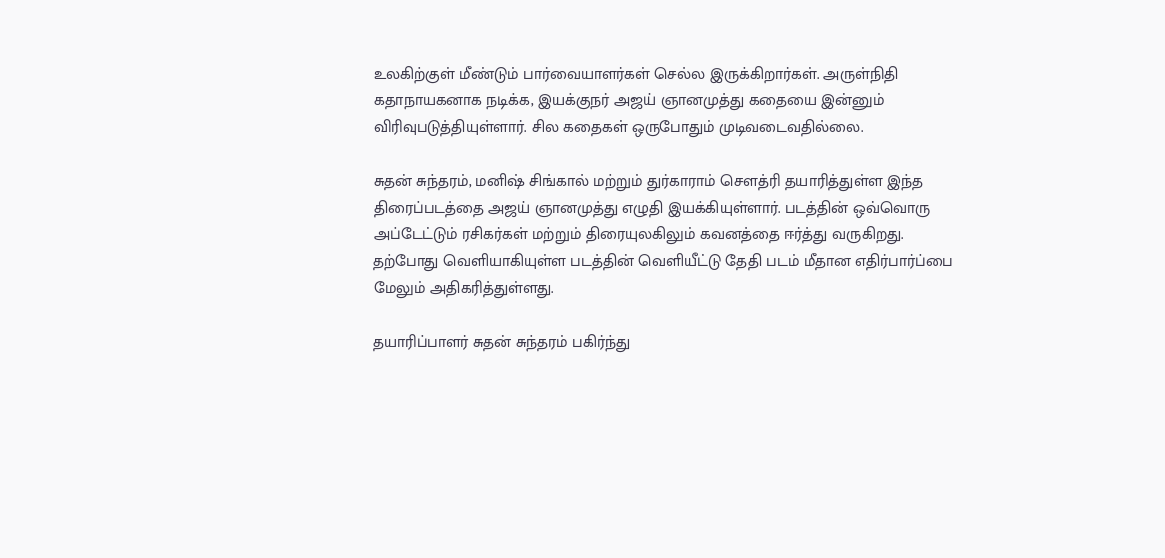உலகிற்குள் மீண்டும் பார்வையாளர்கள் செல்ல இருக்கிறார்கள். அருள்நிதி கதாநாயகனாக நடிக்க, இயக்குநர் அஜய் ஞானமுத்து கதையை இன்னும் விரிவுபடுத்தியுள்ளார். சில கதைகள் ஒருபோதும் முடிவடைவதில்லை.

சுதன் சுந்தரம், மனிஷ் சிங்கால் மற்றும் துர்காராம் சௌத்ரி தயாரித்துள்ள இந்த திரைப்படத்தை அஜய் ஞானமுத்து எழுதி இயக்கியுள்ளார். படத்தின் ஒவ்வொரு அப்டேட்டும் ரசிகர்கள் மற்றும் திரையுலகிலும் கவனத்தை ஈர்த்து வருகிறது. தற்போது வெளியாகியுள்ள படத்தின் வெளியீட்டு தேதி படம் மீதான எதிர்பார்ப்பை மேலும் அதிகரித்துள்ளது.

தயாரிப்பாளர் சுதன் சுந்தரம் பகிர்ந்து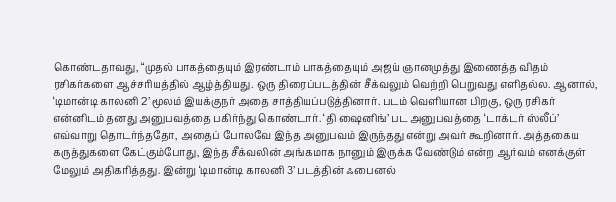கொண்டதாவது, “முதல் பாகத்தையும் இரண்டாம் பாகத்தையும் அஜய் ஞானமுத்து இணைத்த விதம் ரசிகர்களை ஆச்சரியத்தில் ஆழ்த்தியது. ஒரு திரைப்படத்தின் சீக்வலும் வெற்றி பெறுவது எளிதல்ல. ஆனால், ‘டிமான்டி காலனி 2’ மூலம் இயக்குநர் அதை சாத்தியப்படுத்தினார். படம் வெளியான பிறகு, ஒரு ரசிகர் என்னிடம் தனது அனுபவத்தை பகிர்ந்து கொண்டார். ‘தி ஷைனிங்’ பட அனுபவத்தை ‘டாக்டர் ஸ்லீப்’ எவ்வாறு தொடர்ந்ததோ, அதைப் போலவே இந்த அனுபவம் இருந்தது என்று அவர் கூறினார். அத்தகைய கருத்துகளை கேட்கும்போது, இந்த சீக்வலின் அங்கமாக நானும் இருக்க வேண்டும் என்ற ஆர்வம் எனக்குள் மேலும் அதிகரித்தது. இன்று ‘டிமான்டி காலனி 3’ படத்தின் ஃபைனல்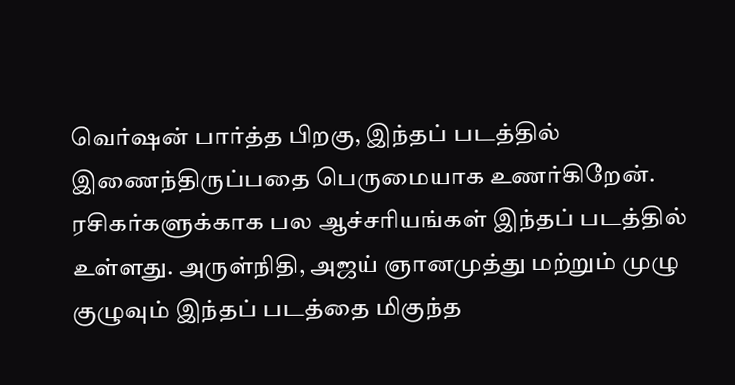வெர்ஷன் பார்த்த பிறகு, இந்தப் படத்தில் இணைந்திருப்பதை பெருமையாக உணர்கிறேன். ரசிகர்களுக்காக பல ஆச்சரியங்கள் இந்தப் படத்தில் உள்ளது. அருள்நிதி, அஜய் ஞானமுத்து மற்றும் முழு குழுவும் இந்தப் படத்தை மிகுந்த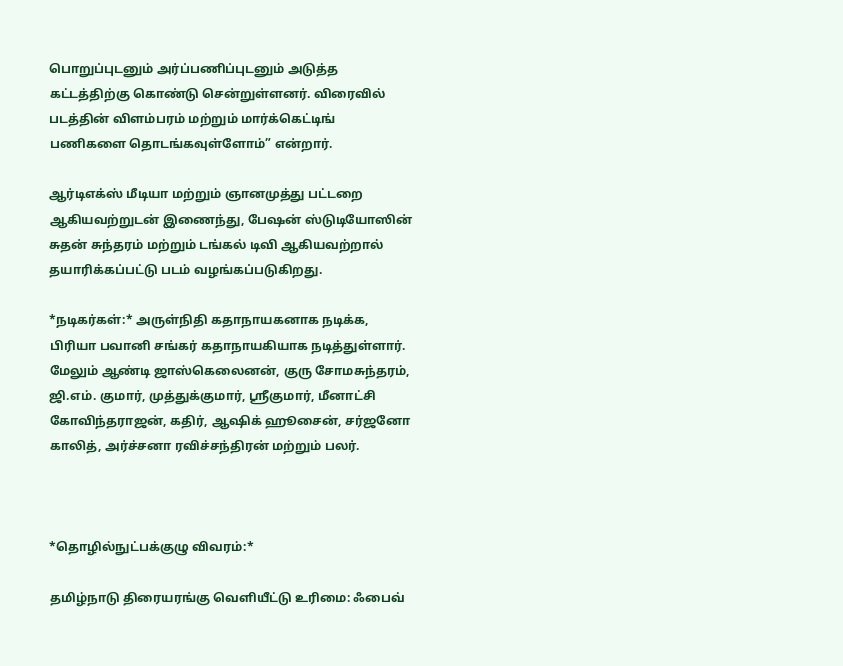பொறுப்புடனும் அர்ப்பணிப்புடனும் அடுத்த கட்டத்திற்கு கொண்டு சென்றுள்ளனர். விரைவில் படத்தின் விளம்பரம் மற்றும் மார்க்கெட்டிங் பணிகளை தொடங்கவுள்ளோம்” என்றார்.

ஆர்டிஎக்ஸ் மீடியா மற்றும் ஞானமுத்து பட்டறை ஆகியவற்றுடன் இணைந்து, பேஷன் ஸ்டுடியோஸின் சுதன் சுந்தரம் மற்றும் டங்கல் டிவி ஆகியவற்றால் தயாரிக்கப்பட்டு படம் வழங்கப்படுகிறது.

*நடிகர்கள்:* அருள்நிதி கதாநாயகனாக நடிக்க, பிரியா பவானி சங்கர் கதாநாயகியாக நடித்துள்ளார். மேலும் ஆண்டி ஜாஸ்கெலைனன், குரு சோமசுந்தரம், ஜி.எம். குமார், முத்துக்குமார், ஸ்ரீகுமார், மீனாட்சி கோவிந்தராஜன், கதிர், ஆஷிக் ஹூசைன், சர்ஜனோ காலித், அர்ச்சனா ரவிச்சந்திரன் மற்றும் பலர்.



*தொழில்நுட்பக்குழு விவரம்:*

தமிழ்நாடு திரையரங்கு வெளியீட்டு உரிமை: ஃபைவ்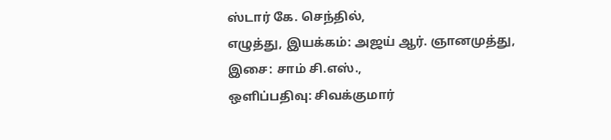ஸ்டார் கே. செந்தில்,
எழுத்து, இயக்கம்: அஜய் ஆர். ஞானமுத்து,
இசை: சாம் சி.எஸ்.,
ஒளிப்பதிவு: சிவக்குமார்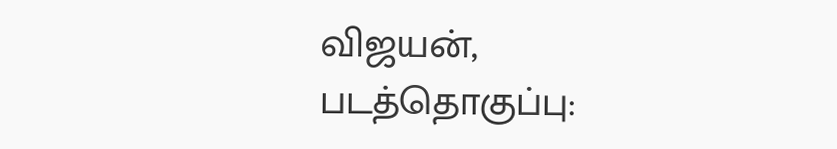விஜயன்,
படத்தொகுப்பு: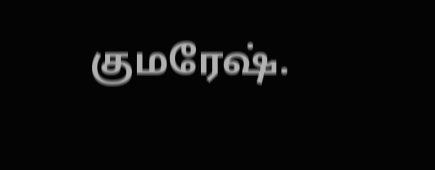குமரேஷ்.